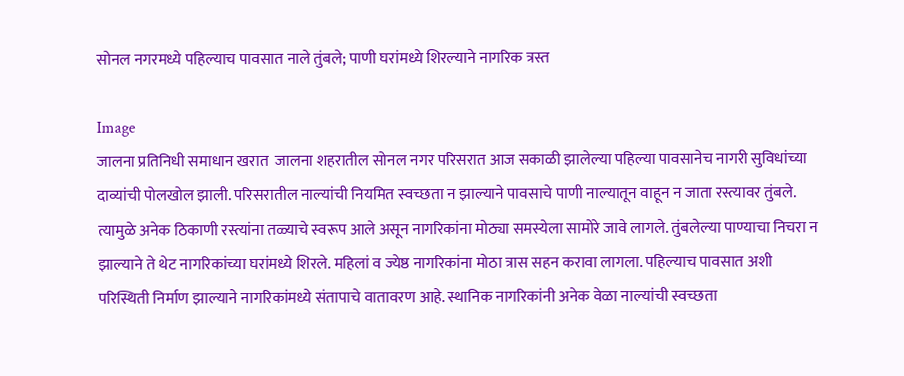सोनल नगरमध्ये पहिल्याच पावसात नाले तुंबले; पाणी घरांमध्ये शिरल्याने नागरिक त्रस्त

Image
जालना प्रतिनिधी समाधान खरात  जालना शहरातील सोनल नगर परिसरात आज सकाळी झालेल्या पहिल्या पावसानेच नागरी सुविधांच्या दाव्यांची पोलखोल झाली. परिसरातील नाल्यांची नियमित स्वच्छता न झाल्याने पावसाचे पाणी नाल्यातून वाहून न जाता रस्त्यावर तुंबले. त्यामुळे अनेक ठिकाणी रस्त्यांना तळ्याचे स्वरूप आले असून नागरिकांना मोठ्या समस्येला सामोरे जावे लागले. तुंबलेल्या पाण्याचा निचरा न झाल्याने ते थेट नागरिकांच्या घरांमध्ये शिरले. महिलां व ज्येष्ठ नागरिकांना मोठा त्रास सहन करावा लागला. पहिल्याच पावसात अशी परिस्थिती निर्माण झाल्याने नागरिकांमध्ये संतापाचे वातावरण आहे. स्थानिक नागरिकांनी अनेक वेळा नाल्यांची स्वच्छता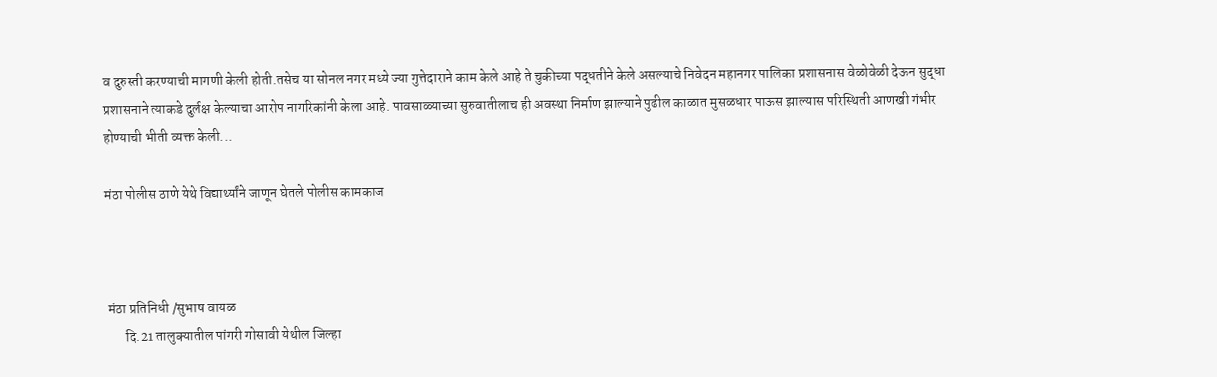व दुरुस्ती करण्याची मागणी केली होती.तसेच या सोनल नगर मध्ये ज्या गुत्तेदाराने काम केले आहे ते चुकीच्या पद्धतीने केले असल्याचे निवेदन महानगर पालिका प्रशासनास वेळोवेळी देऊन सुद्धा प्रशासनाने त्याकडे दुर्लक्ष केल्याचा आरोप नागरिकांनी केला आहे. पावसाळ्याच्या सुरुवातीलाच ही अवस्था निर्माण झाल्याने पुढील काळात मुसळधार पाऊस झाल्यास परिस्थिती आणखी गंभीर होण्याची भीती व्यक्त केली...

मंठा पोलीस ठाणे येथे विद्यार्थ्यांने जाणून घेतले पोलीस कामकाज



 मंठा प्रतिनिधी /सुभाष वायळ
       दि.21 तालुक्यातील पांगरी गोसावी येथील जिल्हा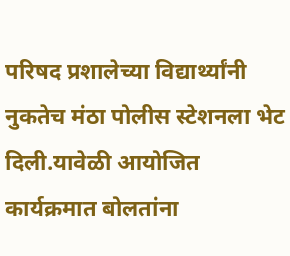परिषद प्रशालेच्या विद्यार्थ्यांनी नुकतेच मंठा पोलीस स्टेशनला भेट दिली.यावेळी आयोजित कार्यक्रमात बोलतांना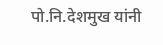पो.नि.देशमुख यांनी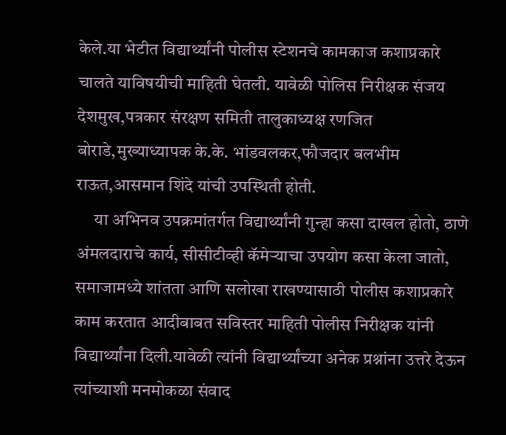केले.या भेटीत विद्यार्थ्यांनी पोलीस स्टेशनचे कामकाज कशाप्रकारे चालते याविषयीची माहिती घेतली. यावेळी पोलिस निरीक्षक संजय देशमुख,पत्रकार संरक्षण समिती तालुकाध्यक्ष रणजित बोराडे,मुख्याध्यापक के.के. भांडवलकर,फौजदार बलभीम राऊत,आसमान शिंदे यांची उपस्थिती होती.
     या अभिनव उपक्रमांतर्गत विद्यार्थ्यांनी गुन्हा कसा दाखल होतो, ठाणे अंमलदाराचे कार्य, सीसीटीव्ही कॅमेऱ्याचा उपयोग कसा केला जातो, समाजामध्ये शांतता आणि सलोखा राखण्यासाठी पोलीस कशाप्रकारे काम करतात आदीबाबत सविस्तर माहिती पोलीस निरीक्षक यांनी विद्यार्थ्यांना दिली.यावेळी त्यांनी विद्यार्थ्यांच्या अनेक प्रश्नांना उत्तरे देऊन त्यांच्याशी मनमोकळा संवाद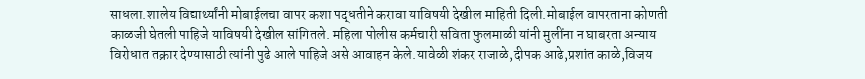साधला.शालेय विद्यार्थ्यांनी मोबाईलचा वापर कशा पद्धतीने करावा याविषयी देखील माहिती दिली.मोबाईल वापरताना कोणती काळजी घेतली पाहिजे याविषयी देखील सांगितले. महिला पोलीस कर्मचारी सविता फुलमाळी यांनी मुलींना न घाबरता अन्याय विरोधात तक्रार देण्यासाठी त्यांनी पुढे आले पाहिजे असे आवाहन केले.यावेळी शंकर राजाळे,दीपक आढे,प्रशांत काळे,विजय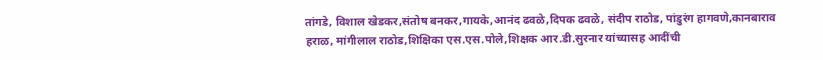तांगडे, विशाल खेडकर,संतोष बनकर,गायके,आनंद ढवळे,दिपक ढवळे, संदीप राठोड, पांडुरंग हागवणे,कानबाराव हराळ, मांगीलाल राठोड,शिक्षिका एस.एस.पोले,शिक्षक आर.डी.सुरनार यांच्यासह आदींची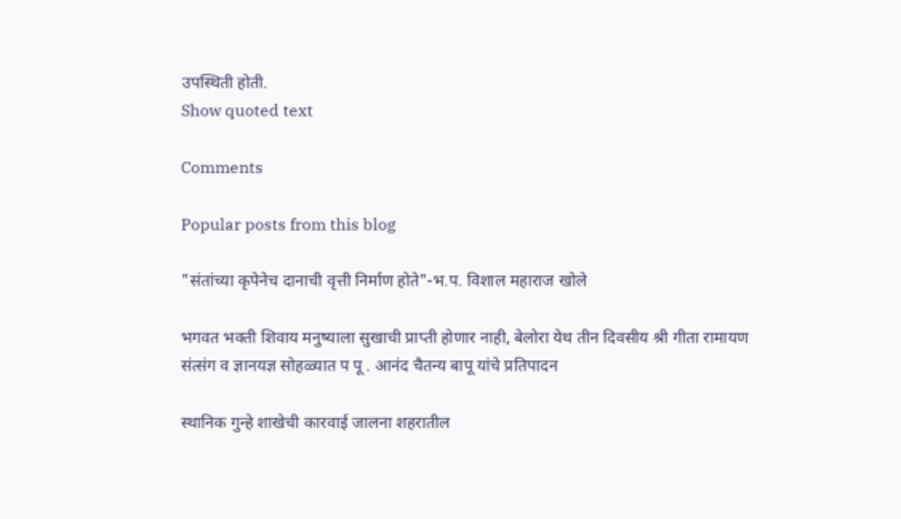उपस्थिती होती.
Show quoted text

Comments

Popular posts from this blog

"संतांच्या कृपेनेच दानाची वृत्ती निर्माण होते"-भ.प. विशाल महाराज खोले

भगवत भक्ती शिवाय मनुष्याला सुखाची प्राप्ती होणार नाही, बेलोरा येथ तीन दिवसीय श्री गीता रामायण संत्संग व ज्ञानयज्ञ सोहळ्यात प पू . आनंद चैतन्य बापू यांचे प्रतिपादन

स्थानिक गुन्हे शाखेची कारवाई जालना शहरातील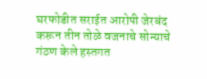घरफोडीत सराईत आरोपी जेरबंद करून तीन तोळे वजनाचे सोन्याचे गंठण केले हस्तगत